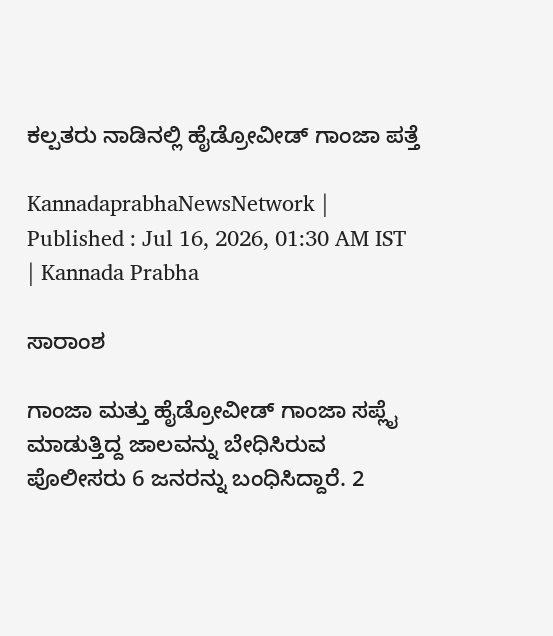ಕಲ್ಪತರು ನಾಡಿನಲ್ಲಿ ಹೈಡ್ರೋವೀಡ್ ಗಾಂಜಾ ಪತ್ತೆ

KannadaprabhaNewsNetwork |
Published : Jul 16, 2026, 01:30 AM IST
| Kannada Prabha

ಸಾರಾಂಶ

ಗಾಂಜಾ ಮತ್ತು ಹೈಡ್ರೋವೀಡ್ ಗಾಂಜಾ ಸಪ್ಲೈ ಮಾಡುತ್ತಿದ್ದ ಜಾಲವನ್ನು ಬೇಧಿಸಿರುವ ಪೊಲೀಸರು 6 ಜನರನ್ನು ಬಂಧಿಸಿದ್ದಾರೆ. 2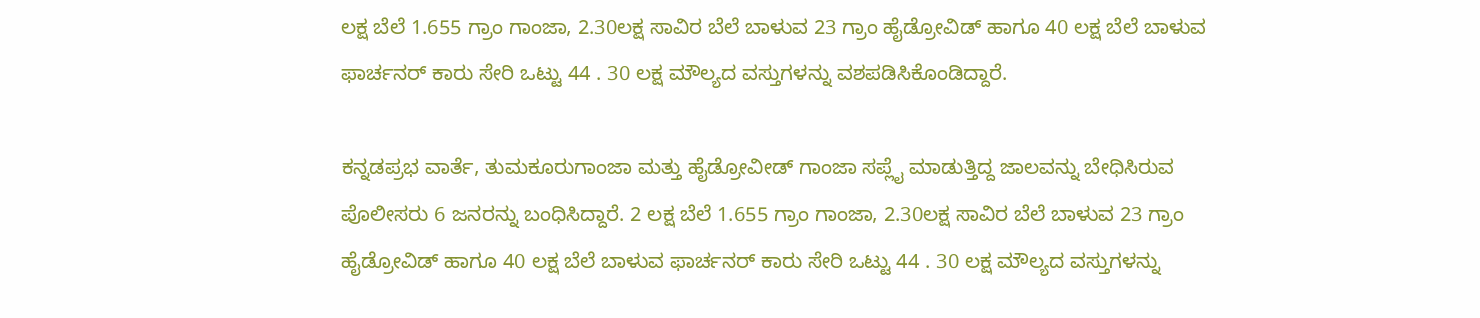ಲಕ್ಷ ಬೆಲೆ 1.655 ಗ್ರಾಂ ಗಾಂಜಾ, 2.30ಲಕ್ಷ ಸಾವಿರ ಬೆಲೆ ಬಾಳುವ 23 ಗ್ರಾಂ ಹೈಡ್ರೋವಿಡ್‌ ಹಾಗೂ 40 ಲಕ್ಷ ಬೆಲೆ ಬಾಳುವ ಫಾರ್ಚನರ್‌ ಕಾರು ಸೇರಿ ಒಟ್ಟು 44 . 30 ಲಕ್ಷ ಮೌಲ್ಯದ ವಸ್ತುಗಳನ್ನು ವಶಪಡಿಸಿಕೊಂಡಿದ್ದಾರೆ.

ಕನ್ನಡಪ್ರಭ ವಾರ್ತೆ, ತುಮಕೂರುಗಾಂಜಾ ಮತ್ತು ಹೈಡ್ರೋವೀಡ್ ಗಾಂಜಾ ಸಪ್ಲೈ ಮಾಡುತ್ತಿದ್ದ ಜಾಲವನ್ನು ಬೇಧಿಸಿರುವ ಪೊಲೀಸರು 6 ಜನರನ್ನು ಬಂಧಿಸಿದ್ದಾರೆ. 2 ಲಕ್ಷ ಬೆಲೆ 1.655 ಗ್ರಾಂ ಗಾಂಜಾ, 2.30ಲಕ್ಷ ಸಾವಿರ ಬೆಲೆ ಬಾಳುವ 23 ಗ್ರಾಂ ಹೈಡ್ರೋವಿಡ್‌ ಹಾಗೂ 40 ಲಕ್ಷ ಬೆಲೆ ಬಾಳುವ ಫಾರ್ಚನರ್‌ ಕಾರು ಸೇರಿ ಒಟ್ಟು 44 . 30 ಲಕ್ಷ ಮೌಲ್ಯದ ವಸ್ತುಗಳನ್ನು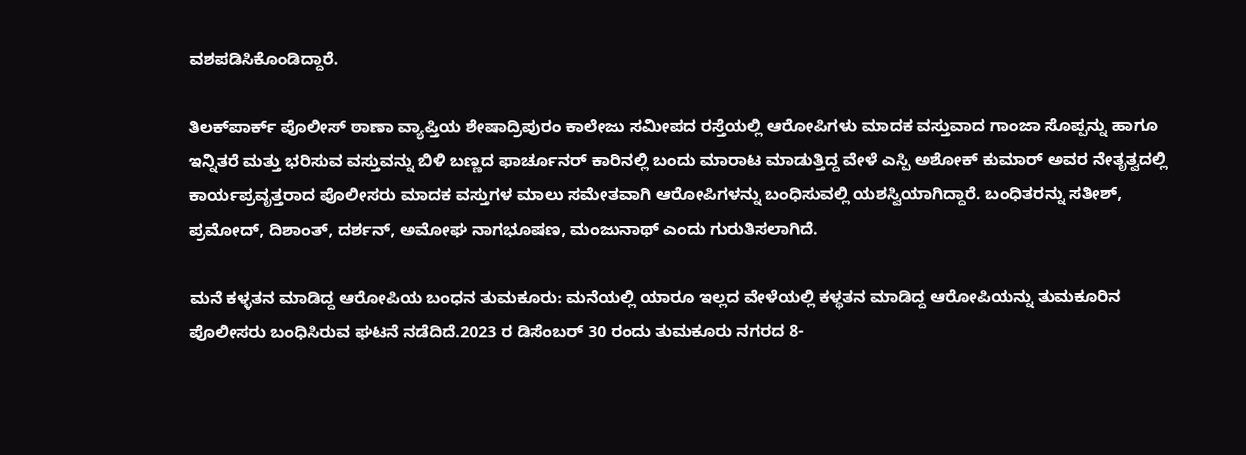ವಶಪಡಿಸಿಕೊಂಡಿದ್ದಾರೆ.

ತಿಲಕ್‌ಪಾರ್ಕ್ ಪೊಲೀಸ್ ಠಾಣಾ ವ್ಯಾಪ್ತಿಯ ಶೇಷಾದ್ರಿಪುರಂ ಕಾಲೇಜು ಸಮೀಪದ ರಸ್ತೆಯಲ್ಲಿ ಆರೋಪಿಗಳು ಮಾದಕ ವಸ್ತುವಾದ ಗಾಂಜಾ ಸೊಪ್ಪನ್ನು ಹಾಗೂ ಇನ್ನಿತರೆ ಮತ್ತು ಭರಿಸುವ ವಸ್ತುವನ್ನು ಬಿಳಿ ಬಣ್ಣದ ಫಾರ್ಚೂನರ್ ಕಾರಿನಲ್ಲಿ ಬಂದು ಮಾರಾಟ ಮಾಡುತ್ತಿದ್ದ ವೇಳೆ ಎಸ್ಪಿ ಅಶೋಕ್ ಕುಮಾರ್ ಅವರ ನೇತೃತ್ವದಲ್ಲಿ ಕಾರ್ಯಪ್ರವೃತ್ತರಾದ ಪೊಲೀಸರು ಮಾದಕ ವಸ್ತುಗಳ ಮಾಲು ಸಮೇತವಾಗಿ ಆರೋಪಿಗಳನ್ನು ಬಂಧಿಸುವಲ್ಲಿ ಯಶಸ್ವಿಯಾಗಿದ್ದಾರೆ. ಬಂಧಿತರನ್ನು ಸತೀಶ್, ಪ್ರಮೋದ್, ದಿಶಾಂತ್, ದರ್ಶನ್, ಅಮೋಘ ನಾಗಭೂಷಣ, ಮಂಜುನಾಥ್ ಎಂದು ಗುರುತಿಸಲಾಗಿದೆ.

ಮನೆ ಕಳ್ಳತನ ಮಾಡಿದ್ದ ಆರೋಪಿಯ ಬಂಧನ ತುಮಕೂರು: ಮನೆಯಲ್ಲಿ ಯಾರೂ ಇಲ್ಲದ ವೇಳೆಯಲ್ಲಿ ಕಳ್ಥತನ ಮಾಡಿದ್ದ ಆರೋಪಿಯನ್ನು ತುಮಕೂರಿನ ಪೊಲೀಸರು ಬಂಧಿಸಿರುವ ಘಟನೆ ನಡೆದಿದೆ.2023 ರ ಡಿಸೆಂಬರ್ 30 ರಂದು ತುಮಕೂರು ನಗರದ 8-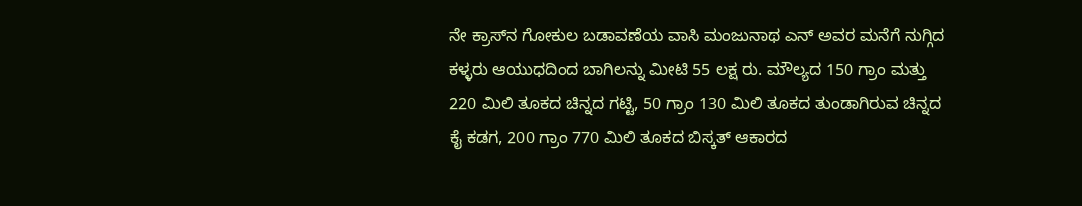ನೇ ಕ್ರಾಸ್‌ನ ಗೋಕುಲ ಬಡಾವಣೆಯ ವಾಸಿ ಮಂಜುನಾಥ ಎನ್ ಅವರ ಮನೆಗೆ ನುಗ್ಗಿದ ಕಳ್ಳರು ಆಯುಧದಿಂದ ಬಾಗಿಲನ್ನು ಮೀಟಿ 55 ಲಕ್ಷ ರು. ಮೌಲ್ಯದ 150 ಗ್ರಾಂ ಮತ್ತು 220 ಮಿಲಿ ತೂಕದ ಚಿನ್ನದ ಗಟ್ಟಿ, 50 ಗ್ರಾಂ 130 ಮಿಲಿ ತೂಕದ ತುಂಡಾಗಿರುವ ಚಿನ್ನದ ಕೈ ಕಡಗ, 200 ಗ್ರಾಂ 770 ಮಿಲಿ ತೂಕದ ಬಿಸ್ಕತ್ ಆಕಾರದ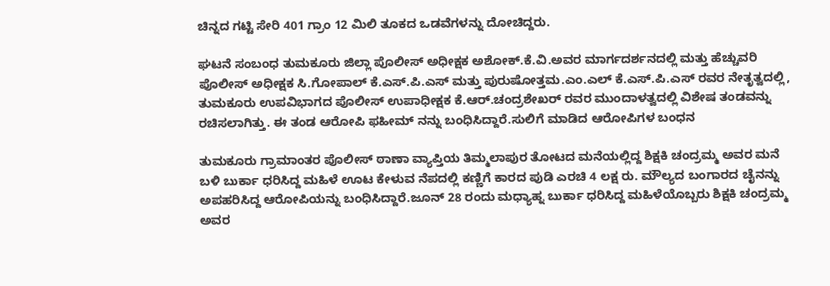ಚಿನ್ನದ ಗಟ್ಟಿ ಸೇರಿ 401 ಗ್ರಾಂ 12 ಮಿಲಿ ತೂಕದ ಒಡವೆಗಳನ್ನು ದೋಚಿದ್ದರು.

ಘಟನೆ ಸಂಬಂಧ ತುಮಕೂರು ಜಿಲ್ಲಾ ಪೊಲೀಸ್ ಅಧೀಕ್ಷಕ ಅಶೋಕ್.ಕೆ.ವಿ.ಅವರ ಮಾರ್ಗದರ್ಶನದಲ್ಲಿ ಮತ್ತು ಹೆಚ್ಚುವರಿ ಪೊಲೀಸ್ ಅಧೀಕ್ಷಕ ಸಿ.ಗೋಪಾಲ್ ಕೆ.ಎಸ್.ಪಿ.ಎಸ್ ಮತ್ತು ಪುರುಷೋತ್ತಮ.ಎಂ.ಎಲ್ ಕೆ.ಎಸ್.ಪಿ.ಎಸ್ ರವರ ನೇತೃತ್ವದಲ್ಲಿ, ತುಮಕೂರು ಉಪವಿಭಾಗದ ಪೊಲೀಸ್ ಉಪಾಧೀಕ್ಷಕ ಕೆ.ಆರ್.ಚಂದ್ರಶೇಖರ್ ರವರ ಮುಂದಾಳತ್ವದಲ್ಲಿ ವಿಶೇಷ ತಂಡವನ್ನು ರಚಿಸಲಾಗಿತ್ತು. ಈ ತಂಡ ಆರೋಪಿ ಫಹೀಮ್ ನನ್ನು ಬಂಧಿಸಿದ್ದಾರೆ.ಸುಲಿಗೆ ಮಾಡಿದ ಆರೋಪಿಗಳ ಬಂಧನ

ತುಮಕೂರು ಗ್ರಾಮಾಂತರ ಪೊಲೀಸ್ ಠಾಣಾ ವ್ಯಾಪ್ತಿಯ ತಿಮ್ಮಲಾಪುರ ತೋಟದ ಮನೆಯಲ್ಲಿದ್ದ ಶಿಕ್ಷಕಿ ಚಂದ್ರಮ್ಮ ಅವರ ಮನೆ ಬಳಿ ಬುರ್ಕಾ ಧರಿಸಿದ್ದ ಮಹಿಳೆ ಊಟ ಕೇಳುವ ನೆಪದಲ್ಲಿ ಕಣ್ಣಿಗೆ ಕಾರದ ಪುಡಿ ಎರಚಿ 4 ಲಕ್ಷ ರು. ಮೌಲ್ಯದ ಬಂಗಾರದ ಚೈನನ್ನು ಅಪಹರಿಸಿದ್ದ ಆರೋಪಿಯನ್ನು ಬಂಧಿಸಿದ್ದಾರೆ.ಜೂನ್ 28 ರಂದು ಮಧ್ಯಾಹ್ನ ಬುರ್ಕಾ ಧರಿಸಿದ್ದ ಮಹಿಳೆಯೊಬ್ಬರು ಶಿಕ್ಷಕಿ ಚಂದ್ರಮ್ಮ ಅವರ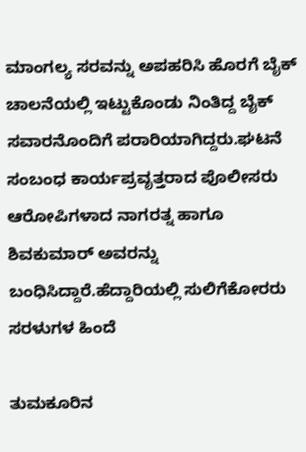ಮಾಂಗಲ್ಯ ಸರವನ್ನು ಅಪಹರಿಸಿ ಹೊರಗೆ ಬೈಕ್ ಚಾಲನೆಯಲ್ಲಿ ಇಟ್ಟುಕೊಂಡು ನಿಂತಿದ್ದ ಬೈಕ್ ಸವಾರನೊಂದಿಗೆ ಪರಾರಿಯಾಗಿದ್ದರು.ಘಟನೆ ಸಂಬಂಧ ಕಾರ್ಯಪ್ರವೃತ್ತರಾದ ಪೊಲೀಸರು ಆರೋಪಿಗಳಾದ ನಾಗರತ್ನ ಹಾಗೂ ಶಿವಕುಮಾರ್ ಅವರನ್ನು ಬಂಧಿಸಿದ್ದಾರೆ.ಹೆದ್ದಾರಿಯಲ್ಲಿ ಸುಲಿಗೆಕೋರರು ಸರಳುಗಳ ಹಿಂದೆ

ತುಮಕೂರಿನ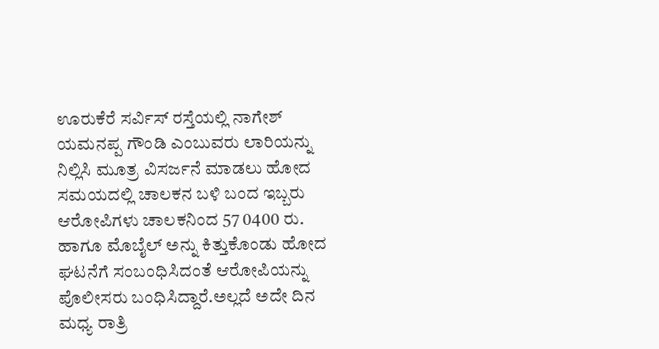ಊರುಕೆರೆ ಸರ್ವಿಸ್ ರಸ್ತೆಯಲ್ಲಿ ನಾಗೇಶ್ ಯಮನಪ್ಪ ಗೌಂಡಿ ಎಂಬುವರು ಲಾರಿಯನ್ನು ನಿಲ್ಲಿಸಿ ಮೂತ್ರ ವಿಸರ್ಜನೆ ಮಾಡಲು ಹೋದ ಸಮಯದಲ್ಲಿ ಚಾಲಕನ ಬಳಿ ಬಂದ ಇಬ್ಬರು ಆರೋಪಿಗಳು ಚಾಲಕನಿಂದ 57 0400 ರು. ಹಾಗೂ ಮೊಬೈಲ್ ಅನ್ನು ಕಿತ್ತುಕೊಂಡು ಹೋದ ಘಟನೆಗೆ ಸಂಬಂಧಿಸಿದಂತೆ ಆರೋಪಿಯನ್ನು ಪೊಲೀಸರು ಬಂಧಿಸಿದ್ದಾರೆ.ಅಲ್ಲದೆ ಅದೇ ದಿನ ಮಧ್ಯ ರಾತ್ರಿ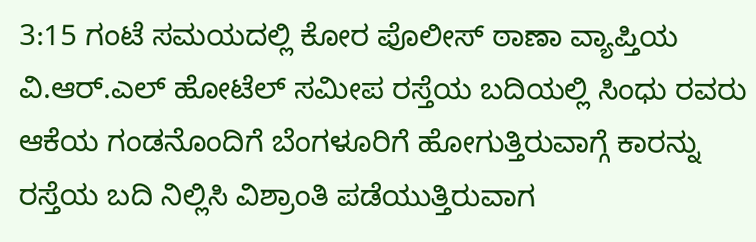3:15 ಗಂಟೆ ಸಮಯದಲ್ಲಿ ಕೋರ ಪೊಲೀಸ್ ಠಾಣಾ ವ್ಯಾಪ್ತಿಯ ವಿ.ಆರ್.ಎಲ್ ಹೋಟೆಲ್ ಸಮೀಪ ರಸ್ತೆಯ ಬದಿಯಲ್ಲಿ ಸಿಂಧು ರವರು ಆಕೆಯ ಗಂಡನೊಂದಿಗೆ ಬೆಂಗಳೂರಿಗೆ ಹೋಗುತ್ತಿರುವಾಗ್ಗೆ ಕಾರನ್ನು ರಸ್ತೆಯ ಬದಿ ನಿಲ್ಲಿಸಿ ವಿಶ್ರಾಂತಿ ಪಡೆಯುತ್ತಿರುವಾಗ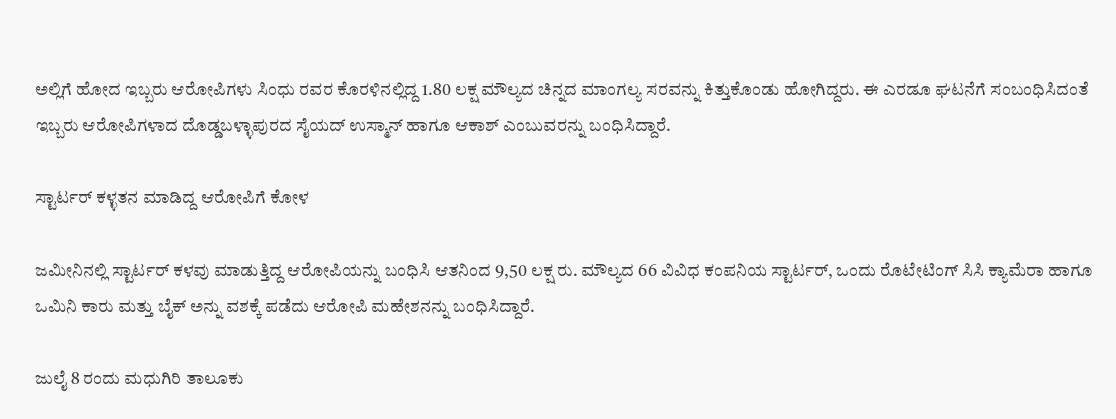ಅಲ್ಲಿಗೆ ಹೋದ ಇಬ್ಬರು ಆರೋಪಿಗಳು ಸಿಂಧು ರವರ ಕೊರಳಿನಲ್ಲಿದ್ದ 1.80 ಲಕ್ಷ ಮೌಲ್ಯದ ಚಿನ್ನದ ಮಾಂಗಲ್ಯ ಸರವನ್ನು ಕಿತ್ತುಕೊಂಡು ಹೋಗಿದ್ದರು. ಈ ಎರಡೂ ಘಟನೆಗೆ ಸಂಬಂಧಿಸಿದಂತೆ ಇಬ್ಬರು ಆರೋಪಿಗಳಾದ ದೊಡ್ಡಬಳ್ಳಾಪುರದ ಸೈಯದ್ ಉಸ್ಮಾನ್ ಹಾಗೂ ಆಕಾಶ್ ಎಂಬುವರನ್ನು ಬಂಧಿಸಿದ್ದಾರೆ.

ಸ್ಟಾರ್ಟರ್ ಕಳ್ಳತನ ಮಾಡಿದ್ದ ಆರೋಪಿಗೆ ಕೋಳ

ಜಮೀನಿನಲ್ಲಿ ಸ್ಟಾರ್ಟರ್ ಕಳವು ಮಾಡುತ್ತಿದ್ದ ಆರೋಪಿಯನ್ನು ಬಂಧಿಸಿ ಆತನಿಂದ 9,50 ಲಕ್ಷ ರು. ಮೌಲ್ಯದ 66 ವಿವಿಧ ಕಂಪನಿಯ ಸ್ಟಾರ್ಟರ್, ಒಂದು ರೊಟೇಟಿಂಗ್ ಸಿಸಿ ಕ್ಯಾಮೆರಾ ಹಾಗೂ ಒಮಿನಿ ಕಾರು ಮತ್ತು ಬೈಕ್ ಅನ್ನು ವಶಕ್ಕೆ ಪಡೆದು ಆರೋಪಿ ಮಹೇಶನನ್ನು ಬಂಧಿಸಿದ್ದಾರೆ.

ಜುಲೈ 8 ರಂದು ಮಧುಗಿರಿ ತಾಲೂಕು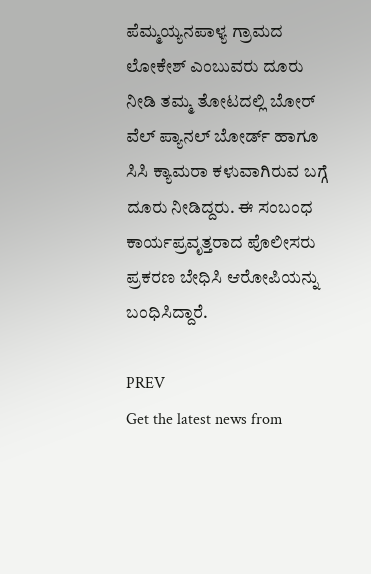ಪೆಮ್ಮಯ್ಯನಪಾಳ್ಯ ಗ್ರಾಮದ ಲೋಕೇಶ್ ಎಂಬುವರು ದೂರು ನೀಡಿ ತಮ್ಮ ತೋಟದಲ್ಲಿ ಬೋರ್ ವೆಲ್ ಪ್ಯಾನಲ್ ಬೋರ್ಡ್ ಹಾಗೂ ಸಿಸಿ ಕ್ಯಾಮರಾ ಕಳುವಾಗಿರುವ ಬಗ್ಗೆ ದೂರು ನೀಡಿದ್ದರು. ಈ ಸಂಬಂಧ ಕಾರ್ಯಪ್ರವೃತ್ತರಾದ ಪೊಲೀಸರು ಪ್ರಕರಣ ಬೇಧಿಸಿ ಆರೋಪಿಯನ್ನು ಬಂಧಿಸಿದ್ದಾರೆ.

PREV
Get the latest news from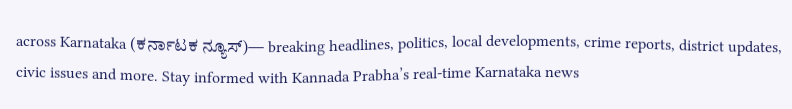across Karnataka (ಕರ್ನಾಟಕ ನ್ಯೂಸ್)— breaking headlines, politics, local developments, crime reports, district updates, civic issues and more. Stay informed with Kannada Prabha’s real‑time Karnataka news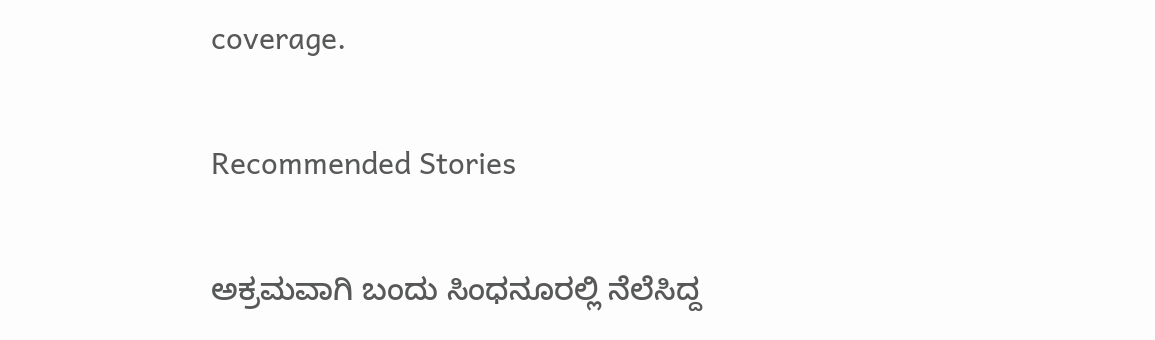coverage.

Recommended Stories

ಅಕ್ರಮವಾಗಿ ಬಂದು ಸಿಂಧನೂರಲ್ಲಿ ನೆಲೆಸಿದ್ದ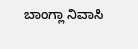ಬಾಂಗ್ಲಾ ನಿವಾಸಿ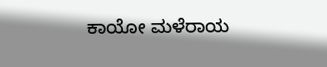ಕಾಯೋ ಮಳೆರಾಯ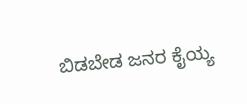ಬಿಡಬೇಡ ಜನರ ಕೈಯ್ಯ